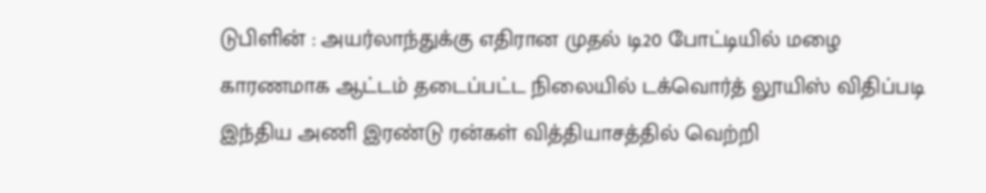டுபிளின் : அயர்லாந்துக்கு எதிரான முதல் டி20 போட்டியில் மழை காரணமாக ஆட்டம் தடைப்பட்ட நிலையில் டக்வொர்த் லூயிஸ் விதிப்படி இந்திய அணி இரண்டு ரன்கள் வித்தியாசத்தில் வெற்றி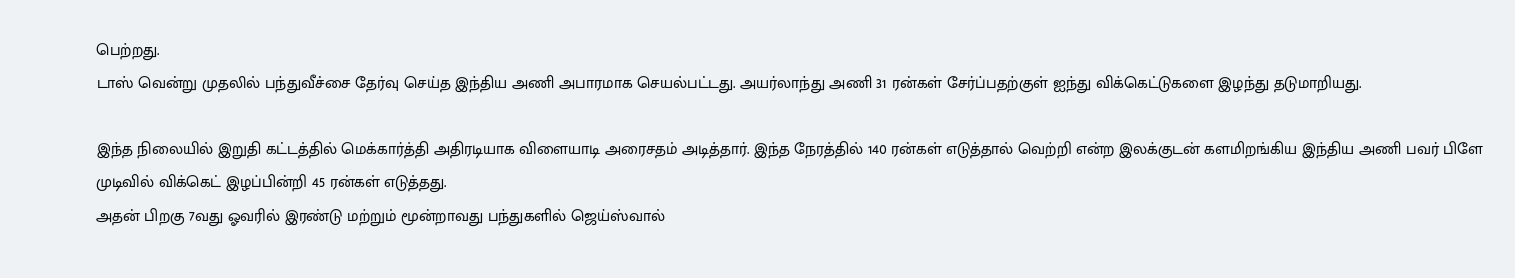பெற்றது.
டாஸ் வென்று முதலில் பந்துவீச்சை தேர்வு செய்த இந்திய அணி அபாரமாக செயல்பட்டது. அயர்லாந்து அணி 31 ரன்கள் சேர்ப்பதற்குள் ஐந்து விக்கெட்டுகளை இழந்து தடுமாறியது.

இந்த நிலையில் இறுதி கட்டத்தில் மெக்கார்த்தி அதிரடியாக விளையாடி அரைசதம் அடித்தார். இந்த நேரத்தில் 140 ரன்கள் எடுத்தால் வெற்றி என்ற இலக்குடன் களமிறங்கிய இந்திய அணி பவர் பிளே முடிவில் விக்கெட் இழப்பின்றி 45 ரன்கள் எடுத்தது.
அதன் பிறகு 7வது ஓவரில் இரண்டு மற்றும் மூன்றாவது பந்துகளில் ஜெய்ஸ்வால்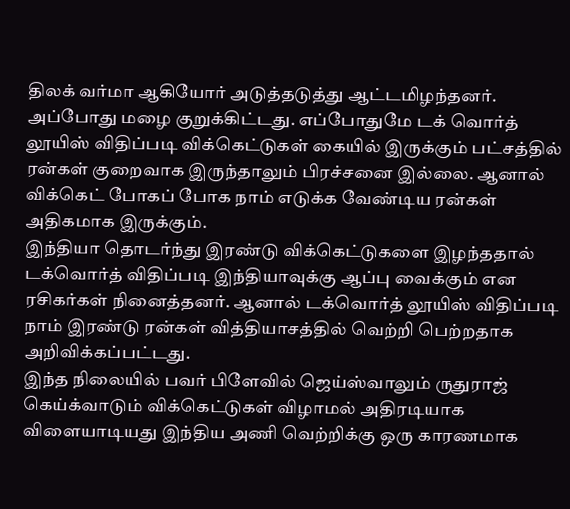திலக் வர்மா ஆகியோர் அடுத்தடுத்து ஆட்டமிழந்தனர். அப்போது மழை குறுக்கிட்டது. எப்போதுமே டக் வொர்த் லூயிஸ் விதிப்படி விக்கெட்டுகள் கையில் இருக்கும் பட்சத்தில் ரன்கள் குறைவாக இருந்தாலும் பிரச்சனை இல்லை. ஆனால் விக்கெட் போகப் போக நாம் எடுக்க வேண்டிய ரன்கள் அதிகமாக இருக்கும்.
இந்தியா தொடர்ந்து இரண்டு விக்கெட்டுகளை இழந்ததால் டக்வொர்த் விதிப்படி இந்தியாவுக்கு ஆப்பு வைக்கும் என ரசிகர்கள் நினைத்தனர். ஆனால் டக்வொர்த் லூயிஸ் விதிப்படி நாம் இரண்டு ரன்கள் வித்தியாசத்தில் வெற்றி பெற்றதாக அறிவிக்கப்பட்டது.
இந்த நிலையில் பவர் பிளேவில் ஜெய்ஸ்வாலும் ருதுராஜ் கெய்க்வாடும் விக்கெட்டுகள் விழாமல் அதிரடியாக விளையாடியது இந்திய அணி வெற்றிக்கு ஒரு காரணமாக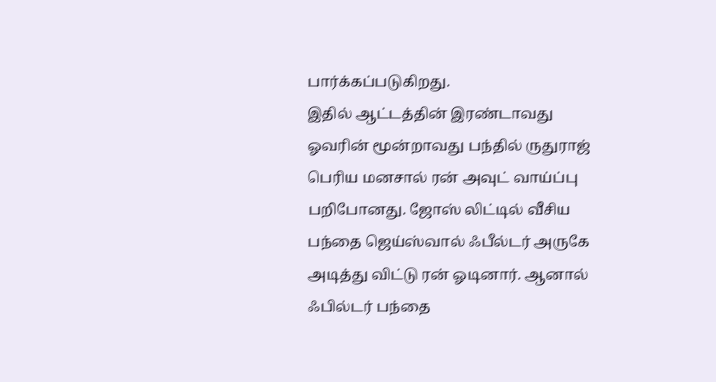பார்க்கப்படுகிறது.
இதில் ஆட்டத்தின் இரண்டாவது ஓவரின் மூன்றாவது பந்தில் ருதுராஜ் பெரிய மனசால் ரன் அவுட் வாய்ப்பு பறிபோனது. ஜோஸ் லிட்டில் வீசிய பந்தை ஜெய்ஸ்வால் ஃபீல்டர் அருகே அடித்து விட்டு ரன் ஓடினார். ஆனால் ஃபில்டர் பந்தை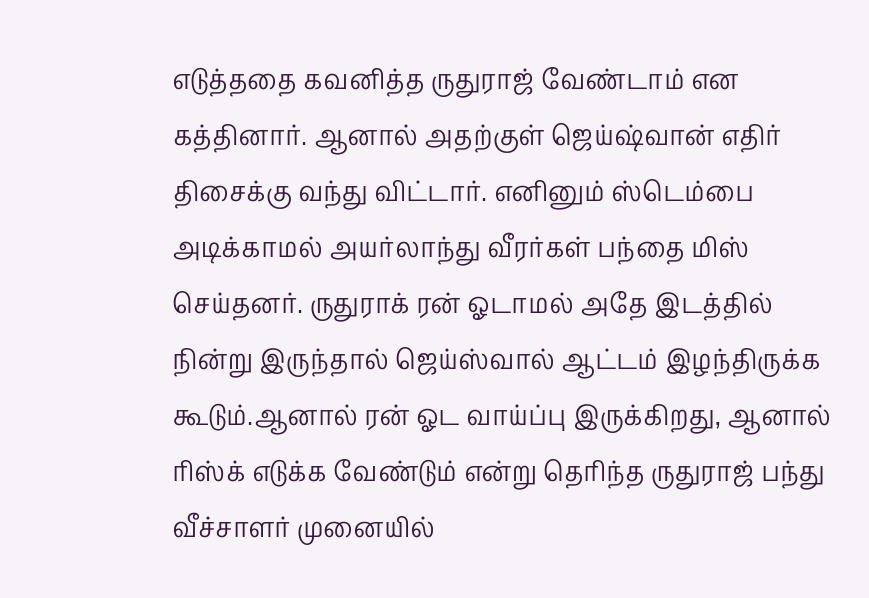எடுத்ததை கவனித்த ருதுராஜ் வேண்டாம் என கத்தினார். ஆனால் அதற்குள் ஜெய்ஷ்வான் எதிர் திசைக்கு வந்து விட்டார். எனினும் ஸ்டெம்பை அடிக்காமல் அயர்லாந்து வீரர்கள் பந்தை மிஸ் செய்தனர். ருதுராக் ரன் ஓடாமல் அதே இடத்தில் நின்று இருந்தால் ஜெய்ஸ்வால் ஆட்டம் இழந்திருக்க கூடும்.ஆனால் ரன் ஓட வாய்ப்பு இருக்கிறது, ஆனால் ரிஸ்க் எடுக்க வேண்டும் என்று தெரிந்த ருதுராஜ் பந்து வீச்சாளர் முனையில்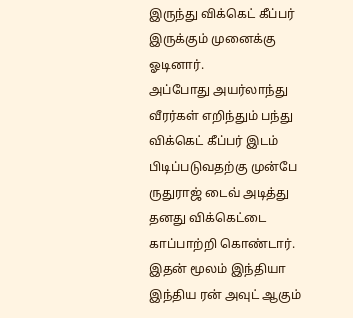இருந்து விக்கெட் கீப்பர் இருக்கும் முனைக்கு ஓடினார்.
அப்போது அயர்லாந்து வீரர்கள் எறிந்தும் பந்து விக்கெட் கீப்பர் இடம் பிடிப்படுவதற்கு முன்பே ருதுராஜ் டைவ் அடித்து தனது விக்கெட்டை காப்பாற்றி கொண்டார். இதன் மூலம் இந்தியா இந்திய ரன் அவுட் ஆகும்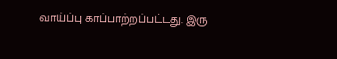வாய்ப்பு காப்பாற்றப்பட்டது. இரு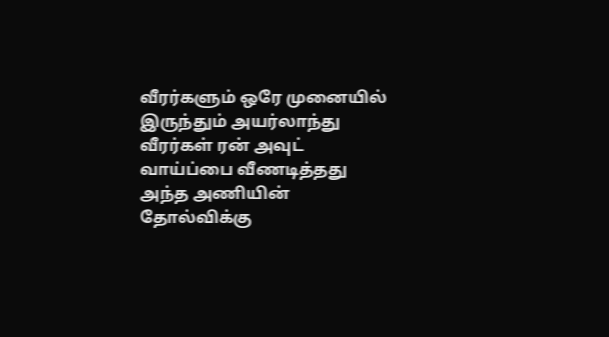வீரர்களும் ஒரே முனையில் இருந்தும் அயர்லாந்து வீரர்கள் ரன் அவுட் வாய்ப்பை வீணடித்தது அந்த அணியின் தோல்விக்கு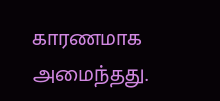காரணமாக அமைந்தது.